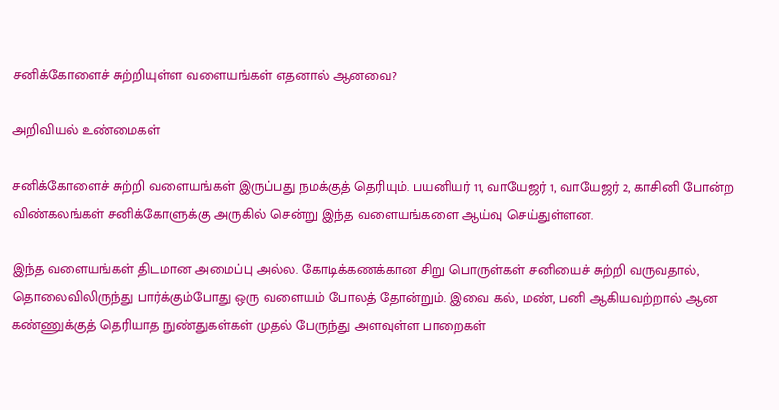சனிக்கோளைச் சுற்றியுள்ள வளையங்கள் எதனால் ஆனவை?

அறிவியல் உண்மைகள்

சனிக்கோளைச் சுற்றி வளையங்கள் இருப்பது நமக்குத் தெரியும். பயனியர் 11, வாயேஜர் 1, வாயேஜர் 2, காசினி போன்ற விண்கலங்கள் சனிக்கோளுக்கு அருகில் சென்று இந்த வளையங்களை ஆய்வு செய்துள்ளன.

இந்த வளையங்கள் திடமான அமைப்பு அல்ல. கோடிக்கணக்கான சிறு பொருள்கள் சனியைச் சுற்றி வருவதால், தொலைவிலிருந்து பார்க்கும்போது ஒரு வளையம் போலத் தோன்றும். இவை கல், மண், பனி ஆகியவற்றால் ஆன கண்ணுக்குத் தெரியாத நுண்துகள்கள் முதல் பேருந்து அளவுள்ள பாறைகள்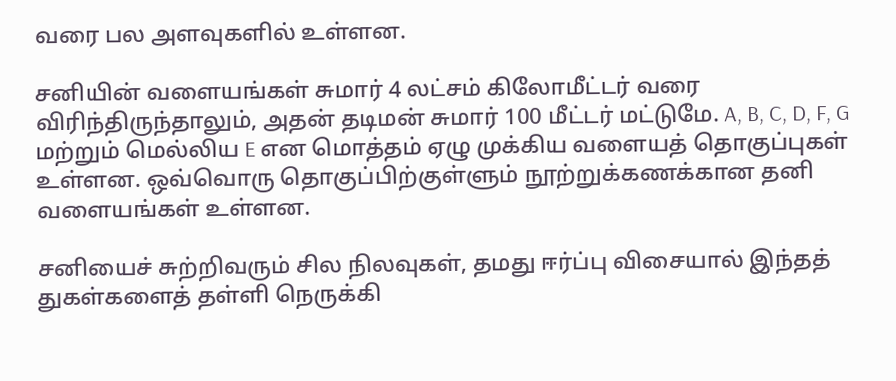வரை பல அளவுகளில் உள்ளன.

சனியின் வளையங்கள் சுமார் 4 லட்சம் கிலோமீட்டர் வரை விரிந்திருந்தாலும், அதன் தடிமன் சுமார் 100 மீட்டர் மட்டுமே. A, B, C, D, F, G மற்றும் மெல்லிய E என மொத்தம் ஏழு முக்கிய வளையத் தொகுப்புகள் உள்ளன. ஒவ்வொரு தொகுப்பிற்குள்ளும் நூற்றுக்கணக்கான தனி வளையங்கள் உள்ளன.

சனியைச் சுற்றிவரும் சில நிலவுகள், தமது ஈர்ப்பு விசையால் இந்தத் துகள்களைத் தள்ளி நெருக்கி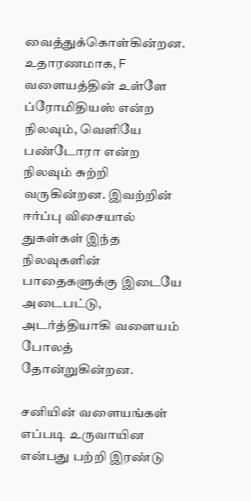வைத்துக்கொள்கின்றன. உதாரணமாக, F வளையத்தின் உள்ளே ப்ரோமிதியஸ் என்ற நிலவும், வெளியே பண்டோரா என்ற நிலவும் சுற்றி வருகின்றன. இவற்றின் ஈர்ப்பு விசையால் துகள்கள் இந்த நிலவுகளின் பாதைகளுக்கு இடையே அடைபட்டு, அடர்த்தியாகி வளையம் போலத் தோன்றுகின்றன.

சனியின் வளையங்கள் எப்படி உருவாயின என்பது பற்றி இரண்டு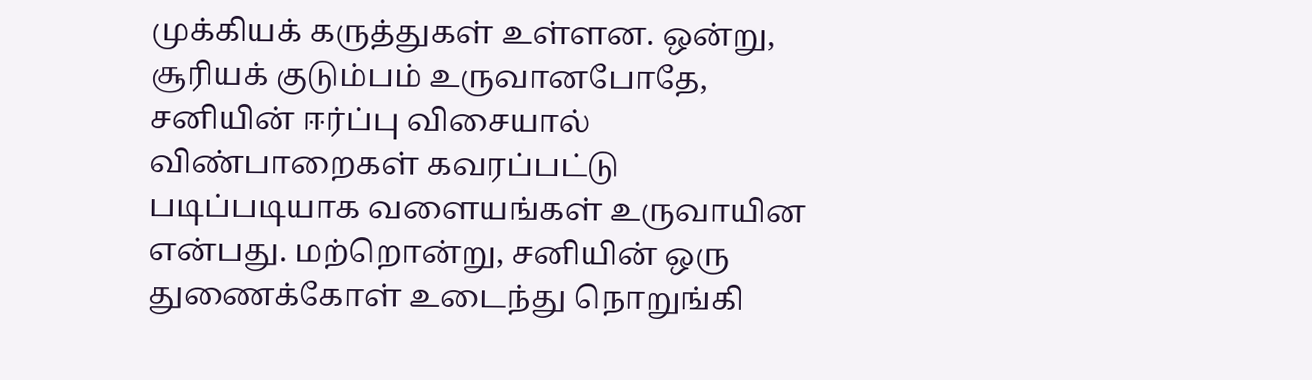முக்கியக் கருத்துகள் உள்ளன. ஒன்று, சூரியக் குடும்பம் உருவானபோதே, சனியின் ஈர்ப்பு விசையால் விண்பாறைகள் கவரப்பட்டு படிப்படியாக வளையங்கள் உருவாயின என்பது. மற்றொன்று, சனியின் ஒரு துணைக்கோள் உடைந்து நொறுங்கி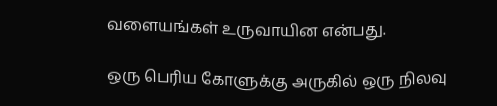வளையங்கள் உருவாயின என்பது.

ஒரு பெரிய கோளுக்கு அருகில் ஒரு நிலவு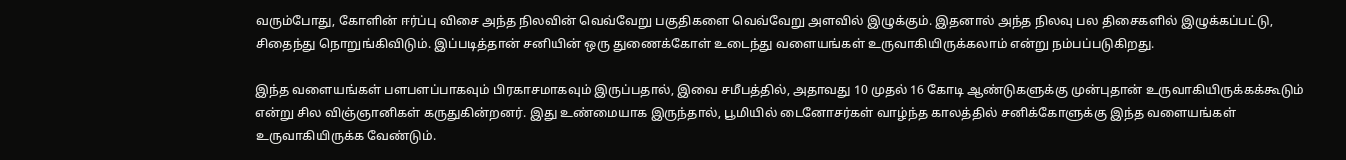வரும்போது, கோளின் ஈர்ப்பு விசை அந்த நிலவின் வெவ்வேறு பகுதிகளை வெவ்வேறு அளவில் இழுக்கும். இதனால் அந்த நிலவு பல திசைகளில் இழுக்கப்பட்டு, சிதைந்து நொறுங்கிவிடும். இப்படித்தான் சனியின் ஒரு துணைக்கோள் உடைந்து வளையங்கள் உருவாகியிருக்கலாம் என்று நம்பப்படுகிறது.

இந்த வளையங்கள் பளபளப்பாகவும் பிரகாசமாகவும் இருப்பதால், இவை சமீபத்தில், அதாவது 10 முதல் 16 கோடி ஆண்டுகளுக்கு முன்புதான் உருவாகியிருக்கக்கூடும் என்று சில விஞ்ஞானிகள் கருதுகின்றனர். இது உண்மையாக இருந்தால், பூமியில் டைனோசர்கள் வாழ்ந்த காலத்தில் சனிக்கோளுக்கு இந்த வளையங்கள் உருவாகியிருக்க வேண்டும்.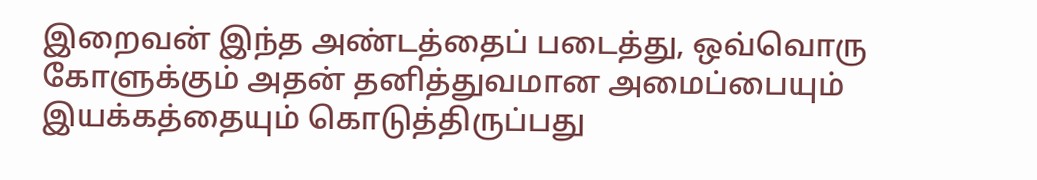இறைவன் இந்த அண்டத்தைப் படைத்து, ஒவ்வொரு கோளுக்கும் அதன் தனித்துவமான அமைப்பையும் இயக்கத்தையும் கொடுத்திருப்பது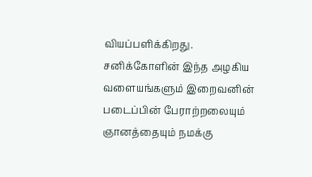வியப்பளிக்கிறது. சனிக்கோளின் இந்த அழகிய வளையங்களும் இறைவனின் படைப்பின் பேராற்றலையும் ஞானத்தையும் நமக்கு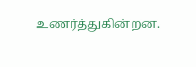உணர்த்துகின்றன.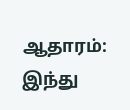ஆதாரம்: இந்து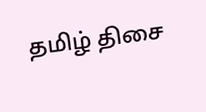தமிழ் திசை